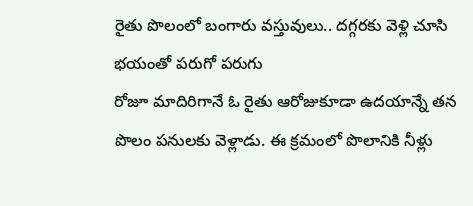రైతు పొలంలో బంగారు వస్తువులు.. దగ్గరకు వెళ్లి చూసి భయంతో పరుగో పరుగు
రోజూ మాదిరిగానే ఓ రైతు ఆరోజుకూడా ఉదయాన్నే తన పొలం పనులకు వెళ్లాడు. ఈ క్రమంలో పొలానికి నీళ్లు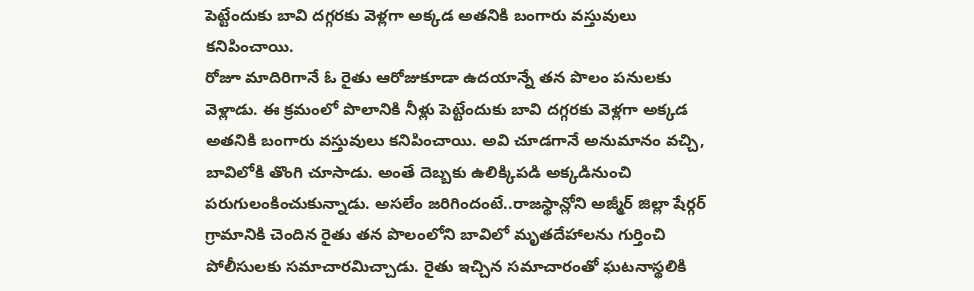పెట్టేందుకు బావి దగ్గరకు వెళ్లగా అక్కడ అతనికి బంగారు వస్తువులు కనిపించాయి.
రోజూ మాదిరిగానే ఓ రైతు ఆరోజుకూడా ఉదయాన్నే తన పొలం పనులకు వెళ్లాడు. ఈ క్రమంలో పొలానికి నీళ్లు పెట్టేందుకు బావి దగ్గరకు వెళ్లగా అక్కడ అతనికి బంగారు వస్తువులు కనిపించాయి. అవి చూడగానే అనుమానం వచ్చి, బావిలోకి తొంగి చూసాడు. అంతే దెబ్బకు ఉలిక్కిపడి అక్కడినుంచి పరుగులంకించుకున్నాడు. అసలేం జరిగిందంటే..రాజస్థాన్లోని అజ్మీర్ జిల్లా షేర్గర్ గ్రామానికి చెందిన రైతు తన పొలంలోని బావిలో మృతదేహాలను గుర్తించి పోలీసులకు సమాచారమిచ్చాడు. రైతు ఇచ్చిన సమాచారంతో ఘటనాస్థలికి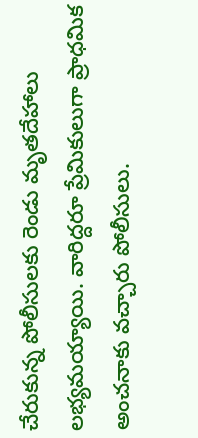చేరుకున్న పోలీసులకు రెండు మృతదేహాలు లభ్యమయ్యాయి. వారిద్దరూ ప్రేమికులుగా ప్రాధమిక అంచనాకు వచ్చారు పోలీసులు.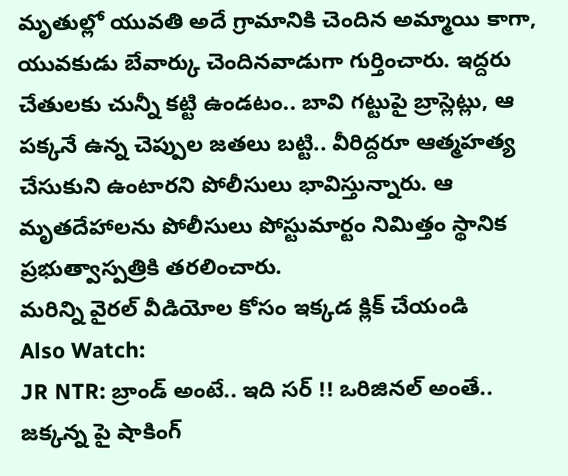మృతుల్లో యువతి అదే గ్రామానికి చెందిన అమ్మాయి కాగా, యువకుడు బేవార్కు చెందినవాడుగా గుర్తించారు. ఇద్దరు చేతులకు చున్నీ కట్టి ఉండటం.. బావి గట్టుపై బ్రాస్లెట్లు, ఆ పక్కనే ఉన్న చెప్పుల జతలు బట్టి.. వీరిద్దరూ ఆత్మహత్య చేసుకుని ఉంటారని పోలీసులు భావిస్తున్నారు. ఆ మృతదేహాలను పోలీసులు పోస్టుమార్టం నిమిత్తం స్థానిక ప్రభుత్వాస్పత్రికి తరలించారు.
మరిన్ని వైరల్ వీడియోల కోసం ఇక్కడ క్లిక్ చేయండి
Also Watch:
JR NTR: బ్రాండ్ అంటే.. ఇది సర్ !! ఒరిజినల్ అంతే..
జక్కన్న పై షాకింగ్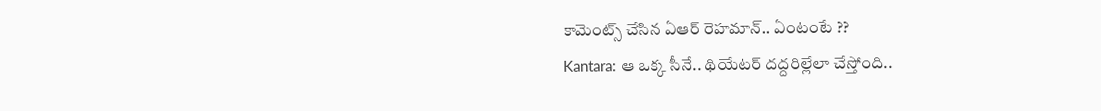కామెంట్స్ చేసిన ఏఆర్ రెహమాన్.. ఏంటంటే ??
Kantara: ఆ ఒక్క సీనే.. థియేటర్ దద్దరిల్లేలా చేస్తోంది..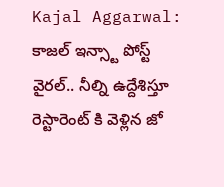Kajal Aggarwal: కాజల్ ఇన్స్టా పోస్ట్ వైరల్.. నీల్ని ఉద్దేశిస్తూ
రెస్టారెంట్ కి వెళ్లిన జో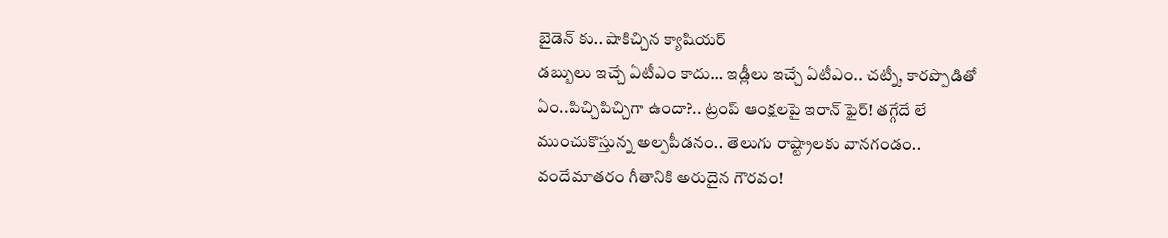బైడెన్ కు.. షాకిచ్చిన క్యాషియర్
డబ్బులు ఇచ్చే ఏటీఎం కాదు… ఇడ్లీలు ఇచ్చే ఏటీఎం.. చట్నీ, కారప్పొడితో
ఏం..పిచ్చిపిచ్చిగా ఉందా?.. ట్రంప్ ఆంక్షలపై ఇరాన్ ఫైర్! తగ్గేదే లే
ముంచుకొస్తున్న అల్పపీడనం.. తెలుగు రాష్ట్రాలకు వానగండం..
వందేమాతరం గీతానికి అరుదైన గౌరవం!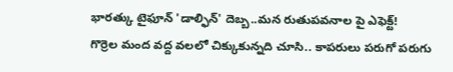భారత్కు టైఫూన్ 'డాల్ఫిన్' దెబ్బ..మన రుతుపవనాల పై ఎఫెక్ట్!
గొర్రెల మంద వద్ద వలలో చిక్కుకున్నది చూసి.. కాపరులు పరుగో పరుగు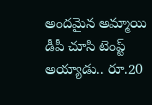అందమైన అమ్మాయి డీపీ చూసి టెంప్ట్ అయ్యాడు.. రూ.20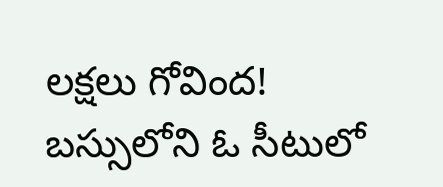లక్షలు గోవింద!
బస్సులోని ఓ సీటులో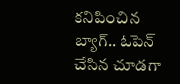కనిపించిన బ్యాగ్.. ఓపెన్ చేసిన చూడగా